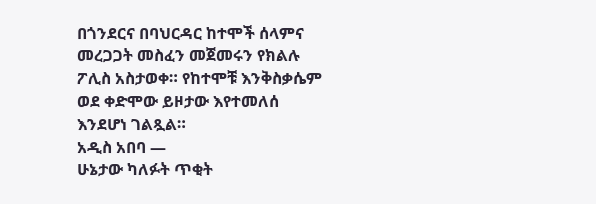በጎንደርና በባህርዳር ከተሞች ሰላምና መረጋጋት መስፈን መጀመሩን የክልሉ ፖሊስ አስታወቀ። የከተሞቹ እንቅስቃሴም ወደ ቀድሞው ይዞታው እየተመለሰ እንደሆነ ገልጿል።
አዲስ አበባ —
ሁኔታው ካለፉት ጥቂት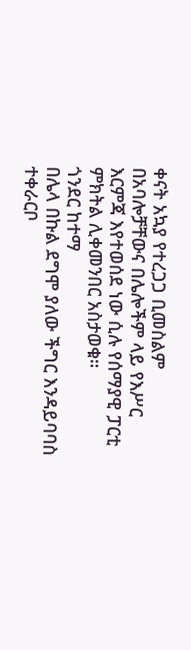ቀናት አኳያ የተረጋጋ ቢመስልም በአባሎቻቸውና በሌሎችም ላይ የእሥር እርምጃ እየተወሰደ ነው ሲሉ የሰማያዊ ፓርቲ ምክትል ሊቀመንበር አስታወቁ።
ጎንደር ከተማ
በሌላ በኩል ደግሞ ያለው ችግር እንዳይባባስ ተቀራርቦ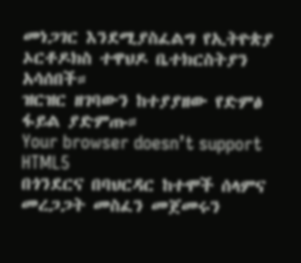መነጋገር እንደሚያስፈልግ የኢትዮጵያ ኦርቶዶክስ ተዋህዶ ቤተክርስትያን አሳሰበች።
ዝርዝር ዘገባውን ከተያያዘው የድምፅ ፋይል ያድምጡ።
Your browser doesn’t support HTML5
በጎንደርና በባህርዳር ከተሞች ሰላምና መረጋጋት መስፈን መጀመሩን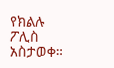የክልሉ ፖሊስ አስታወቀ።